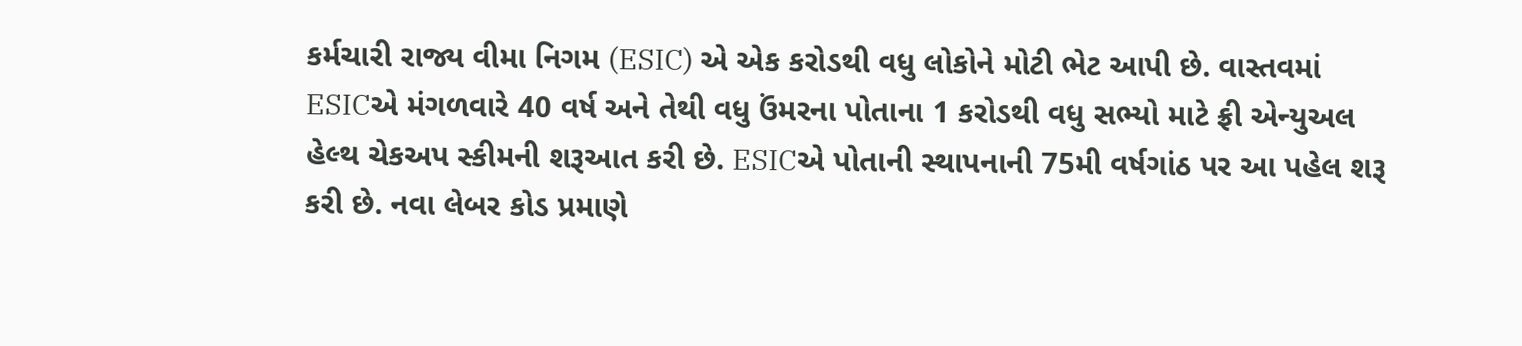કર્મચારી રાજ્ય વીમા નિગમ (ESIC) એ એક કરોડથી વધુ લોકોને મોટી ભેટ આપી છે. વાસ્તવમાં ESICએ મંગળવારે 40 વર્ષ અને તેથી વધુ ઉંમરના પોતાના 1 કરોડથી વધુ સભ્યો માટે ફ્રી એન્યુઅલ હેલ્થ ચેકઅપ સ્કીમની શરૂઆત કરી છે. ESICએ પોતાની સ્થાપનાની 75મી વર્ષગાંઠ પર આ પહેલ શરૂ કરી છે. નવા લેબર કોડ પ્રમાણે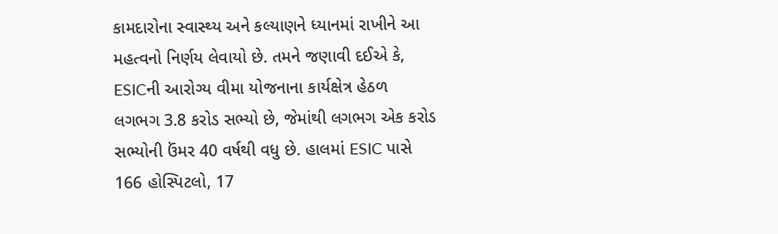કામદારોના સ્વાસ્થ્ય અને કલ્યાણને ધ્યાનમાં રાખીને આ મહત્વનો નિર્ણય લેવાયો છે. તમને જણાવી દઈએ કે, ESICની આરોગ્ય વીમા યોજનાના કાર્યક્ષેત્ર હેઠળ લગભગ 3.8 કરોડ સભ્યો છે, જેમાંથી લગભગ એક કરોડ સભ્યોની ઉંમર 40 વર્ષથી વધુ છે. હાલમાં ESIC પાસે 166 હોસ્પિટલો, 17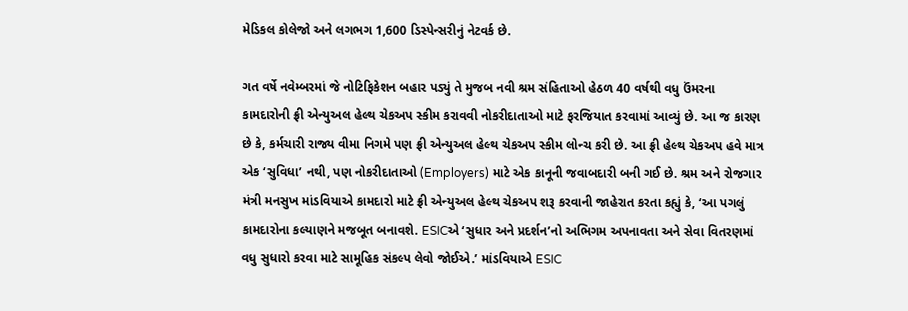મેડિકલ કોલેજો અને લગભગ 1,600 ડિસ્પેન્સરીનું નેટવર્ક છે.

ગત વર્ષે નવેમ્બરમાં જે નોટિફિકેશન બહાર પડ્યું તે મુજબ નવી શ્રમ સંહિતાઓ હેઠળ 40 વર્ષથી વધુ ઉંમરના કામદારોની ફ્રી એન્યુઅલ હેલ્થ ચેકઅપ સ્કીમ કરાવવી નોકરીદાતાઓ માટે ફરજિયાત કરવામાં આવ્યું છે. આ જ કારણ છે કે, કર્મચારી રાજ્ય વીમા નિગમે પણ ફ્રી એન્યુઅલ હેલ્થ ચેકઅપ સ્કીમ લોન્ચ કરી છે. આ ફ્રી હેલ્થ ચેકઅપ હવે માત્ર એક ‘સુવિધા’ નથી, પણ નોકરીદાતાઓ (Employers) માટે એક કાનૂની જવાબદારી બની ગઈ છે. શ્રમ અને રોજગાર મંત્રી મનસુખ માંડવિયાએ કામદારો માટે ફ્રી એન્યુઅલ હેલ્થ ચેકઅપ શરૂ કરવાની જાહેરાત કરતા કહ્યું કે, ‘આ પગલું કામદારોના કલ્યાણને મજબૂત બનાવશે. ESICએ ‘સુધાર અને પ્રદર્શન’નો અભિગમ અપનાવતા અને સેવા વિતરણમાં વધુ સુધારો કરવા માટે સામૂહિક સંકલ્પ લેવો જોઈએ.’ માંડવિયાએ ESIC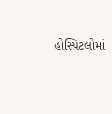હોસ્પિટલોમાં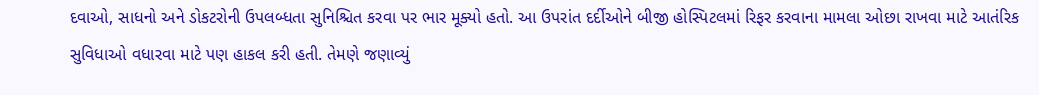દવાઓ, સાધનો અને ડોકટરોની ઉપલબ્ધતા સુનિશ્ચિત કરવા પર ભાર મૂક્યો હતો. આ ઉપરાંત દર્દીઓને બીજી હોસ્પિટલમાં રિફર કરવાના મામલા ઓછા રાખવા માટે આતંરિક સુવિધાઓ વધારવા માટે પણ હાકલ કરી હતી. તેમણે જણાવ્યું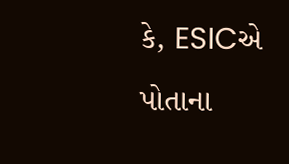કે, ESICએ પોતાના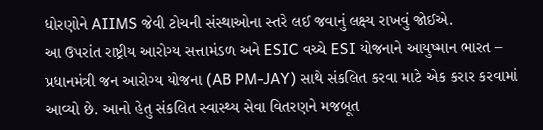ધોરણોને AIIMS જેવી ટોચની સંસ્થાઓના સ્તરે લઈ જવાનું લક્ષ્ય રાખવું જોઈએ.
આ ઉપરાંત રાષ્ટ્રીય આરોગ્ય સત્તામંડળ અને ESIC વચ્ચે ESI યોજનાને આયુષ્માન ભારત – પ્રધાનમંત્રી જન આરોગ્ય યોજના (AB PM-JAY) સાથે સંકલિત કરવા માટે એક કરાર કરવામાં આવ્યો છે. આનો હેતુ સંકલિત સ્વાસ્થ્ય સેવા વિતરણને મજબૂત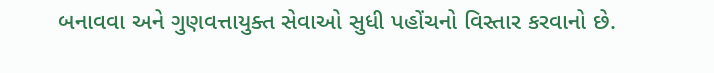બનાવવા અને ગુણવત્તાયુક્ત સેવાઓ સુધી પહોંચનો વિસ્તાર કરવાનો છે.